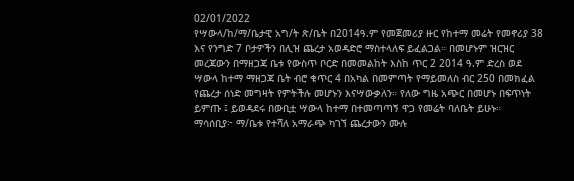02/01/2022
የሣውላ/ከ/ማ/ቤታዊ አግ/ት ጽ/ቤት በ2014ዓ.ም የመጀመሪያ ዙር የከተማ መሬት የመኖሪያ 38 እና የንግድ 7 ቦታዎችን በሊዝ ጨረታ አወዳድሮ ማስተላለፍ ይፈልጋል። በመሆኑም ዝርዝር መረጃውን በማዘጋጃ ቤቱ የውስጥ ቦርድ በመመልከት እስከ ጥር 2 2014 ዓ.ም ድረስ ወደ ሣውላ ከተማ ማዘጋጃ ቤት ብሮ ቁጥር 4 በአካል በመምጣት የማይመለስ ብር 250 በመክፈል የጨረታ ሰነድ መግዛት የምትችሉ መሆኑን እናሣውቃለን። የለው ግዜ አጭር በመሆኑ በፍጥነት ይምጡ ፤ ይወዳደሩ በውቢቷ ሣውላ ከተማ በተመጣጣኝ ዋጋ የመሬት ባለቤት ይሁኑ።
ማሳሰቢያ፦ ማ/ቤቱ የተሻለ አማራጭ ካገኘ ጨረታውን ሙሉ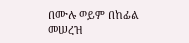በሙሉ ወይም በከፊል መሠረዝ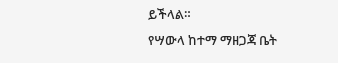ይችላል።
የሣውላ ከተማ ማዘጋጃ ቤት